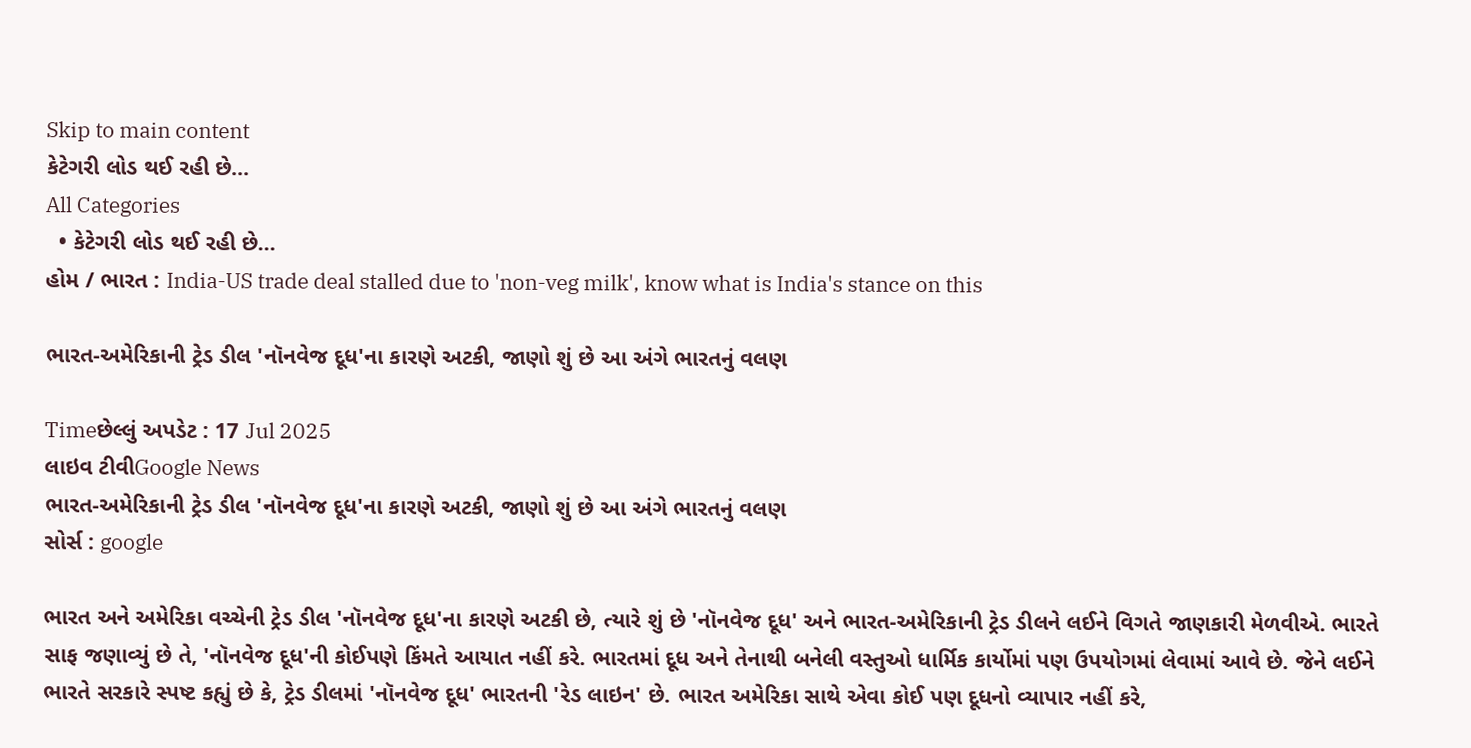Skip to main content
કેટેગરી લોડ થઈ રહી છે...
All Categories
  • કેટેગરી લોડ થઈ રહી છે...
હોમ / ભારત : India-US trade deal stalled due to 'non-veg milk', know what is India's stance on this

ભારત-અમેરિકાની ટ્રેડ ડીલ 'નૉનવેજ દૂધ'ના કારણે અટકી, જાણો શું છે આ અંગે ભારતનું વલણ

Timeછેલ્લું અપડેટ : 17 Jul 2025
લાઇવ ટીવીGoogle News
ભારત-અમેરિકાની ટ્રેડ ડીલ 'નૉનવેજ દૂધ'ના કારણે અટકી, જાણો શું છે આ અંગે ભારતનું વલણ
સોર્સ : google

ભારત અને અમેરિકા વચ્ચેની ટ્રેડ ડીલ 'નૉનવેજ દૂધ'ના કારણે અટકી છે, ત્યારે શું છે 'નૉનવેજ દૂધ' અને ભારત-અમેરિકાની ટ્રેડ ડીલને લઈને વિગતે જાણકારી મેળવીએ. ભારતે સાફ જણાવ્યું છે તે, 'નૉનવેજ દૂધ'ની કોઈપણે કિંમતે આયાત નહીં કરે. ભારતમાં દૂધ અને તેનાથી બનેલી વસ્તુઓ ધાર્મિક કાર્યોમાં પણ ઉપયોગમાં લેવામાં આવે છે. જેને લઈને ભારતે સરકારે સ્પષ્ટ કહ્યું છે કે, ટ્રેડ ડીલમાં 'નૉનવેજ દૂધ' ભારતની 'રેડ લાઇન' છે. ભારત અમેરિકા સાથે એવા કોઈ પણ દૂધનો વ્યાપાર નહીં કરે,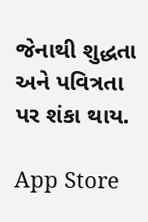જેનાથી શુદ્ધતા અને પવિત્રતા પર શંકા થાય.

App Store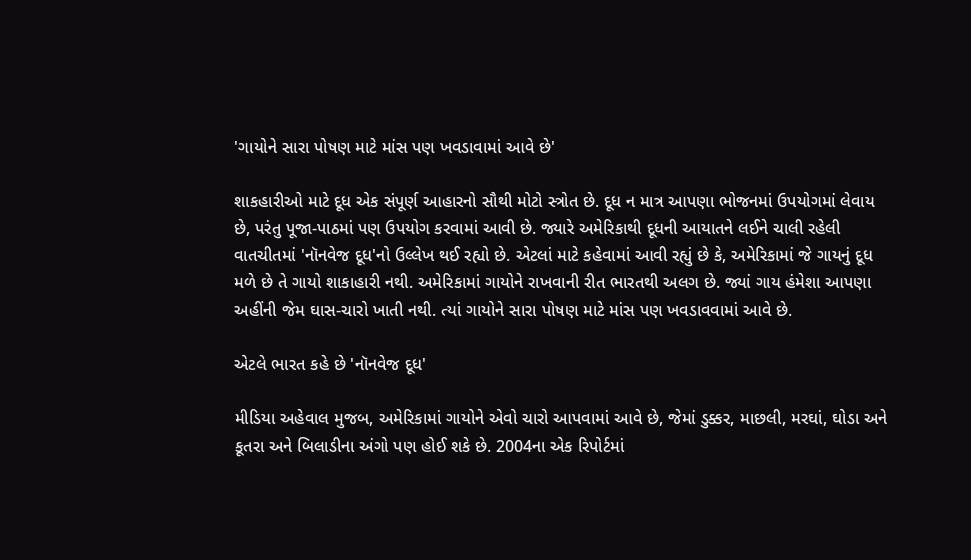'ગાયોને સારા પોષણ માટે માંસ પણ ખવડાવામાં આવે છે'

શાકહારીઓ માટે દૂધ એક સંપૂર્ણ આહારનો સૌથી મોટો સ્ત્રોત છે. દૂધ ન માત્ર આપણા ભોજનમાં ઉપયોગમાં લેવાય છે, પરંતુ પૂજા-પાઠમાં પણ ઉપયોગ કરવામાં આવી છે. જ્યારે અમેરિકાથી દૂધની આયાતને લઈને ચાલી રહેલી વાતચીતમાં 'નૉનવેજ દૂધ'નો ઉલ્લેખ થઈ રહ્યો છે. એટલાં માટે કહેવામાં આવી રહ્યું છે કે, અમેરિકામાં જે ગાયનું દૂધ મળે છે તે ગાયો શાકાહારી નથી. અમેરિકામાં ગાયોને રાખવાની રીત ભારતથી અલગ છે. જ્યાં ગાય હંમેશા આપણા અહીંની જેમ ઘાસ-ચારો ખાતી નથી. ત્યાં ગાયોને સારા પોષણ માટે માંસ પણ ખવડાવવામાં આવે છે.

એટલે ભારત કહે છે 'નૉનવેજ દૂધ'

મીડિયા અહેવાલ મુજબ, અમેરિકામાં ગાયોને એવો ચારો આપવામાં આવે છે, જેમાં ડુક્કર, માછલી, મરઘાં, ઘોડા અને કૂતરા અને બિલાડીના અંગો પણ હોઈ શકે છે. 2004ના એક રિપોર્ટમાં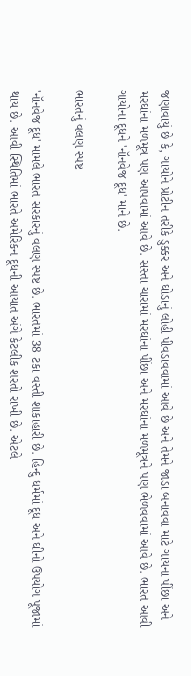જણાવાયું છે કે, ગાયોને પ્રોટીન તરીકે ડુક્કર અને ઘોડાનું લોહી પીવડાવવામાં આવે છે અને તેમને જાડા બનાવવા માટે ગાયના પીંછા અને મરઘાંના મળમૂત્ર પણ આપવામાં આવે છે. સસ્તા ચારામાં મરઘાંના પીંછા અને મરઘાંના મળમૂત્રને પણ ભેળવવામાં આવે છે. ભારત આવી ગાયોના દૂધને 'નૉનવેજ દૂધ' માને છે.

ભારતનું વલણ સ્પષ્ટ

'નૉનવેજ દૂધ' મામલે ભારત સરકારનું વલણ સ્પષ્ટ છે. ભારતમાં 38 ટકા વસ્તી શાકાહારી છે. હિન્દુ ધર્મમાં દૂધ અને ઘીનો ઉપયોગ પૂજામાં થાય છે. આવી સ્થિતિમાં ભારતે અમેરિકન દૂધની આયાત અંગે કેટલીક શરતો રાખી છે. એટલે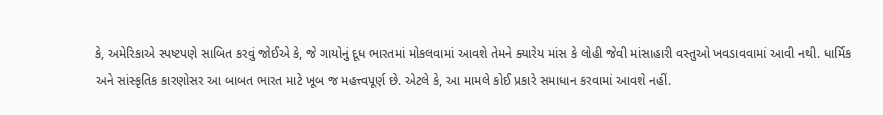કે, અમેરિકાએ સ્પષ્ટપણે સાબિત કરવું જોઈએ કે, જે ગાયોનું દૂધ ભારતમાં મોકલવામાં આવશે તેમને ક્યારેય માંસ કે લોહી જેવી માંસાહારી વસ્તુઓ ખવડાવવામાં આવી નથી. ધાર્મિક અને સાંસ્કૃતિક કારણોસર આ બાબત ભારત માટે ખૂબ જ મહત્ત્વપૂર્ણ છે. એટલે કે, આ મામલે કોઈ પ્રકારે સમાધાન કરવામાં આવશે નહીં.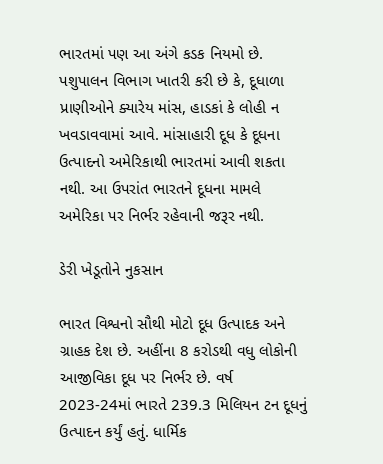ભારતમાં પણ આ અંગે કડક નિયમો છે. પશુપાલન વિભાગ ખાતરી કરી છે કે, દૂધાળા પ્રાણીઓને ક્યારેય માંસ, હાડકાં કે લોહી ન ખવડાવવામાં આવે. માંસાહારી દૂધ કે દૂધના ઉત્પાદનો અમેરિકાથી ભારતમાં આવી શકતા નથી. આ ઉપરાંત ભારતને દૂધના મામલે અમેરિકા પર નિર્ભર રહેવાની જરૂર નથી.

ડેરી ખેડૂતોને નુકસાન

ભારત વિશ્વનો સૌથી મોટો દૂધ ઉત્પાદક અને ગ્રાહક દેશ છે. અહીંના 8 કરોડથી વધુ લોકોની આજીવિકા દૂધ પર નિર્ભર છે. વર્ષ 2023-24માં ભારતે 239.3 મિલિયન ટન દૂધનું ઉત્પાદન કર્યું હતું. ધાર્મિક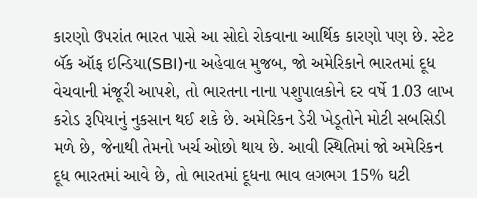કારણો ઉપરાંત ભારત પાસે આ સોદો રોકવાના આર્થિક કારણો પણ છે. સ્ટેટ બૅંક ઑફ ઇન્ડિયા(SBI)ના અહેવાલ મુજબ, જો અમેરિકાને ભારતમાં દૂધ વેચવાની મંજૂરી આપશે, તો ભારતના નાના પશુપાલકોને દર વર્ષે 1.03 લાખ કરોડ રૂપિયાનું નુકસાન થઈ શકે છે. અમેરિકન ડેરી ખેડૂતોને મોટી સબસિડી મળે છે, જેનાથી તેમનો ખર્ચ ઓછો થાય છે. આવી સ્થિતિમાં જો અમેરિકન દૂધ ભારતમાં આવે છે, તો ભારતમાં દૂધના ભાવ લગભગ 15% ઘટી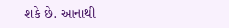શકે છે. આનાથી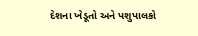દેશના ખેડૂતો અને પશુપાલકો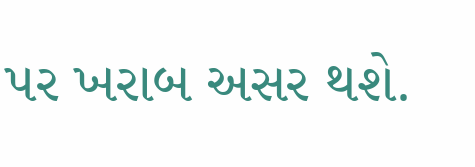પર ખરાબ અસર થશે.